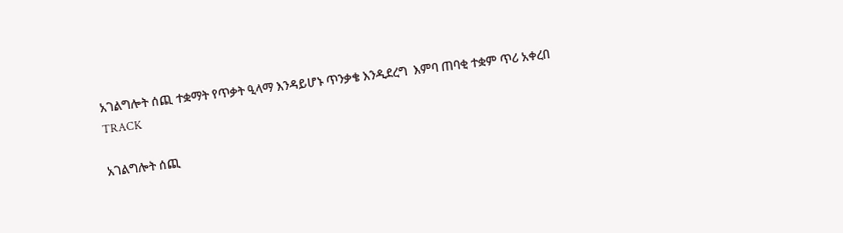አገልግሎት ሰጪ ተቋማት የጥቃት ዒላማ እንዳይሆኑ ጥንቃቄ እንዲደረግ  እምባ ጠባቂ ተቋም ጥሪ አቀረበ
TRACK

አገልግሎት ሰጪ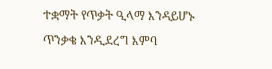ተቋማት የጥቃት ዒላማ እንዳይሆኑ ጥንቃቄ እንዲደረግ እምባ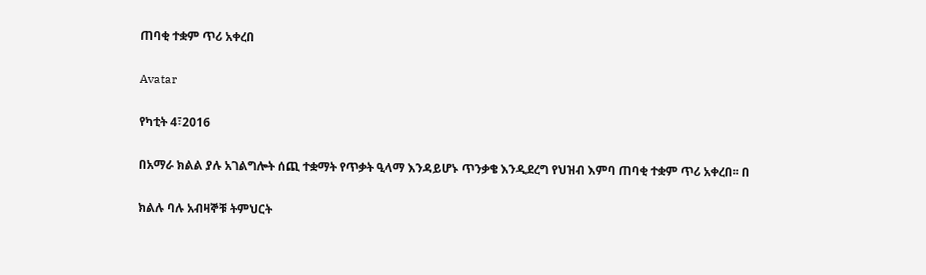ጠባቂ ተቋም ጥሪ አቀረበ

Avatar

የካቲት 4፣2016

በአማራ ክልል ያሉ አገልግሎት ሰጪ ተቋማት የጥቃት ዒላማ እንዳይሆኑ ጥንቃቄ እንዲደረግ የህዝብ እምባ ጠባቂ ተቋም ጥሪ አቀረበ፡፡ በ

ክልሉ ባሉ አብዛኞቹ ትምህርት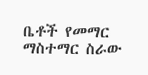ቤቶች የመማር ማስተማር ስራው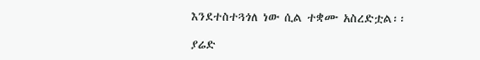እንደተስተጓጎለ ነው ሲል ተቋሙ አስረድቷል፡፡

ያሬድ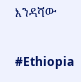እንዳሻው

#Ethiopia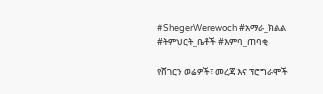#ShegerWerewoch #አማራ_ክልል #ትምህርት_ቤቶች #እምባ_ጠባቂ

የሸገርን ወሬዎች፣ መረጃ እና ፕሮግራሞች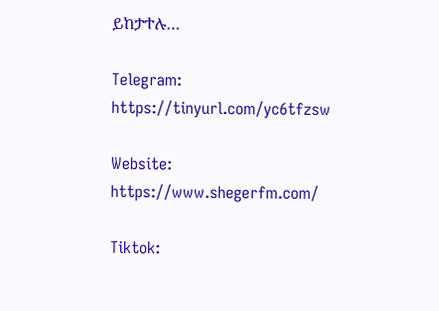ይከታተሉ…

Telegram: https://tinyurl.com/yc6tfzsw

Website: https://www.shegerfm.com/

Tiktok: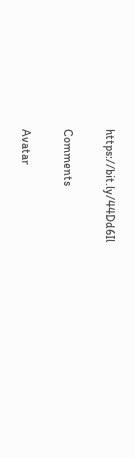https://bit.ly/44Dd6Il

Comments

Avatar